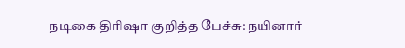நடிகை திரிஷா குறித்த பேச்சு: நயினார்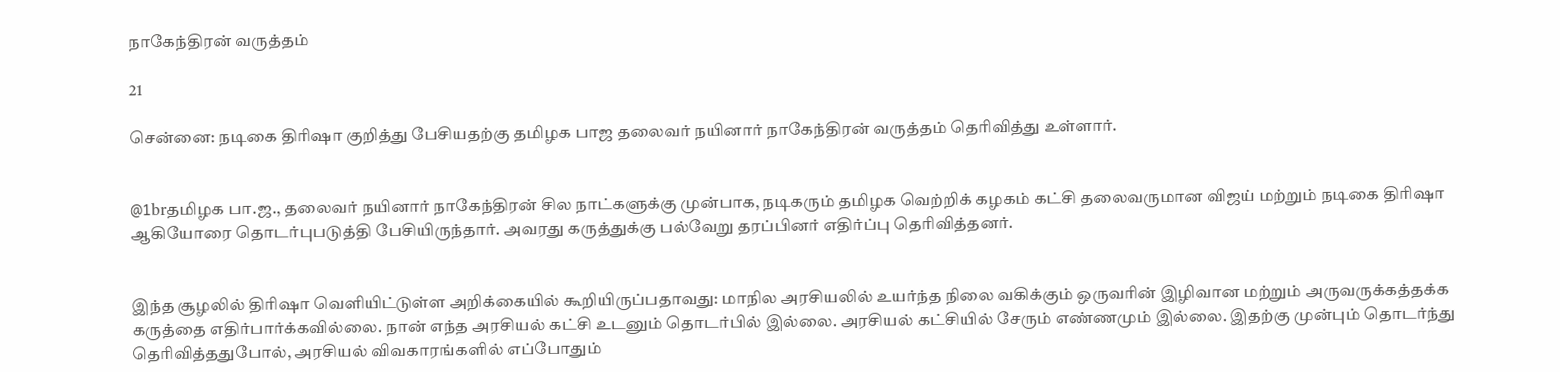நாகேந்திரன் வருத்தம்

21

சென்னை: நடிகை திரிஷா குறித்து பேசியதற்கு தமிழக பாஜ தலைவர் நயினார் நாகேந்திரன் வருத்தம் தெரிவித்து உள்ளார்.


@1brதமிழக பா.ஜ., தலைவர் நயினார் நாகேந்திரன் சில நாட்களுக்கு முன்பாக, நடிகரும் தமிழக வெற்றிக் கழகம் கட்சி தலைவருமான விஜய் மற்றும் நடிகை திரிஷா ஆகியோரை தொடர்புபடுத்தி பேசியிருந்தார். அவரது கருத்துக்கு பல்வேறு தரப்பினர் எதிர்ப்பு தெரிவித்தனர்.


இந்த சூழலில் திரிஷா வெளியிட்டுள்ள அறிக்கையில் கூறியிருப்பதாவது: மாநில அரசியலில் உயர்ந்த நிலை வகிக்கும் ஒருவரின் இழிவான மற்றும் அருவருக்கத்தக்க கருத்தை எதிர்பார்க்கவில்லை. நான் எந்த அரசியல் கட்சி உடனும் தொடர்பில் இல்லை. அரசியல் கட்சியில் சேரும் எண்ணமும் இல்லை. இதற்கு முன்பும் தொடர்ந்து தெரிவித்ததுபோல், அரசியல் விவகாரங்களில் எப்போதும்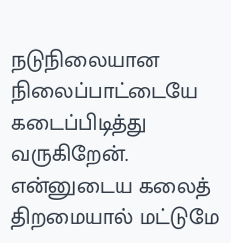நடுநிலையான நிலைப்பாட்டையே கடைப்பிடித்து வருகிறேன்.
என்னுடைய கலைத் திறமையால் மட்டுமே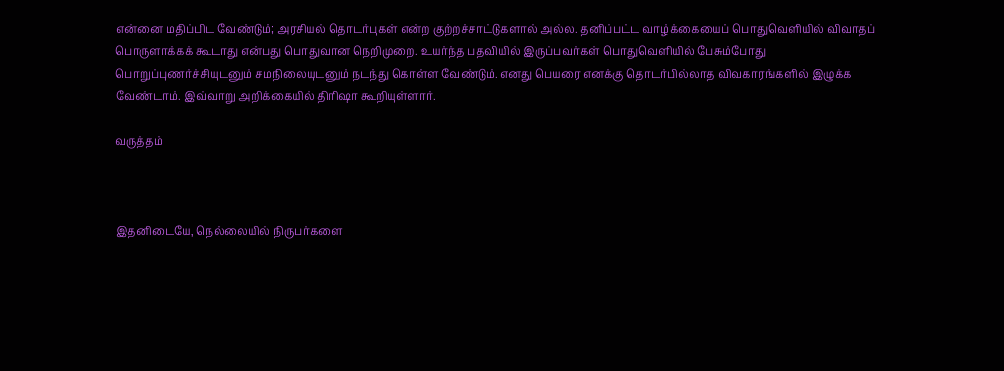என்னை மதிப்பிட வேண்டும்; அரசியல் தொடர்புகள் என்ற குற்றச்சாட்டுகளால் அல்ல. தனிப்பட்ட வாழ்க்கையைப் பொதுவெளியில் விவாதப் பொருளாக்கக் கூடாது என்பது பொதுவான நெறிமுறை. உயர்ந்த பதவியில் இருப்பவர்கள் பொதுவெளியில் பேசும்போது பொறுப்புணர்ச்சியுடனும் சமநிலையுடனும் நடந்து கொள்ள வேண்டும். எனது பெயரை எனக்கு தொடர்பில்லாத விவகாரங்களில் இழுக்க வேண்டாம். இவ்வாறு அறிக்கையில் திரிஷா கூறியுள்ளார்.

வருத்தம்



இதனிடையே, நெல்லையில் நிருபர்களை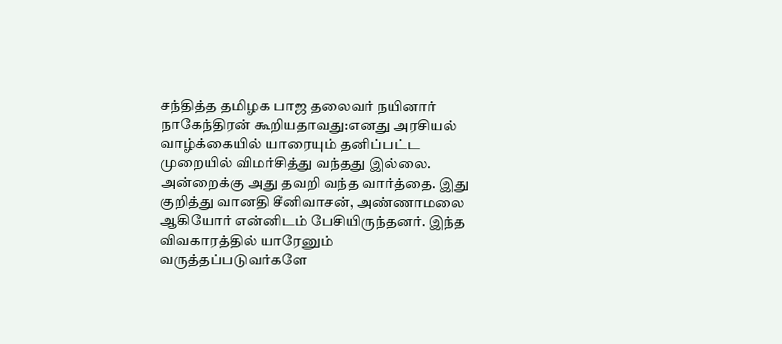சந்தித்த தமிழக பாஜ தலைவர் நயினார் நாகேந்திரன் கூறியதாவது:எனது அரசியல் வாழ்க்கையில் யாரையும் தனிப்பட்ட முறையில் விமர்சித்து வந்தது இல்லை. அன்றைக்கு அது தவறி வந்த வார்த்தை. இது குறித்து வானதி சீனிவாசன், அண்ணாமலை ஆகியோர் என்னிடம் பேசியிருந்தனர். இந்த விவகாரத்தில் யாரேனும் வருத்தப்படுவர்களே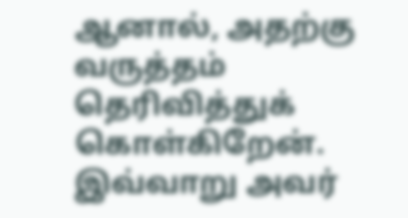ஆனால், அதற்கு வருத்தம் தெரிவித்துக் கொள்கிறேன். இவ்வாறு அவர்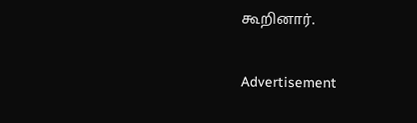கூறினார்.

Advertisement